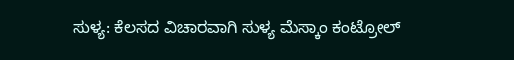ಸುಳ್ಯ: ಕೆಲಸದ ವಿಚಾರವಾಗಿ ಸುಳ್ಯ ಮೆಸ್ಕಾಂ ಕಂಟ್ರೋಲ್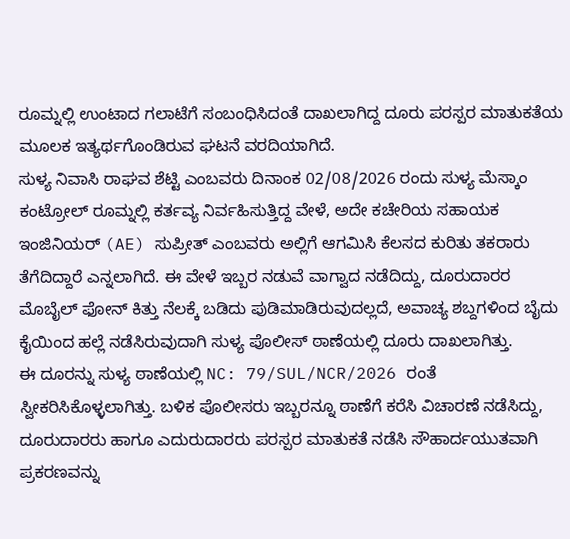ರೂಮ್ನಲ್ಲಿ ಉಂಟಾದ ಗಲಾಟೆಗೆ ಸಂಬಂಧಿಸಿದಂತೆ ದಾಖಲಾಗಿದ್ದ ದೂರು ಪರಸ್ಪರ ಮಾತುಕತೆಯ ಮೂಲಕ ಇತ್ಯರ್ಥಗೊಂಡಿರುವ ಘಟನೆ ವರದಿಯಾಗಿದೆ.
ಸುಳ್ಯ ನಿವಾಸಿ ರಾಘವ ಶೆಟ್ಟಿ ಎಂಬವರು ದಿನಾಂಕ 02/08/2026 ರಂದು ಸುಳ್ಯ ಮೆಸ್ಕಾಂ ಕಂಟ್ರೋಲ್ ರೂಮ್ನಲ್ಲಿ ಕರ್ತವ್ಯ ನಿರ್ವಹಿಸುತ್ತಿದ್ದ ವೇಳೆ, ಅದೇ ಕಚೇರಿಯ ಸಹಾಯಕ ಇಂಜಿನಿಯರ್ (AE) ಸುಪ್ರೀತ್ ಎಂಬವರು ಅಲ್ಲಿಗೆ ಆಗಮಿಸಿ ಕೆಲಸದ ಕುರಿತು ತಕರಾರು ತೆಗೆದಿದ್ದಾರೆ ಎನ್ನಲಾಗಿದೆ. ಈ ವೇಳೆ ಇಬ್ಬರ ನಡುವೆ ವಾಗ್ವಾದ ನಡೆದಿದ್ದು, ದೂರುದಾರರ ಮೊಬೈಲ್ ಫೋನ್ ಕಿತ್ತು ನೆಲಕ್ಕೆ ಬಡಿದು ಪುಡಿಮಾಡಿರುವುದಲ್ಲದೆ, ಅವಾಚ್ಯ ಶಬ್ದಗಳಿಂದ ಬೈದು ಕೈಯಿಂದ ಹಲ್ಲೆ ನಡೆಸಿರುವುದಾಗಿ ಸುಳ್ಯ ಪೊಲೀಸ್ ಠಾಣೆಯಲ್ಲಿ ದೂರು ದಾಖಲಾಗಿತ್ತು.
ಈ ದೂರನ್ನು ಸುಳ್ಯ ಠಾಣೆಯಲ್ಲಿ NC: 79/SUL/NCR/2026 ರಂತೆ ಸ್ವೀಕರಿಸಿಕೊಳ್ಳಲಾಗಿತ್ತು. ಬಳಿಕ ಪೊಲೀಸರು ಇಬ್ಬರನ್ನೂ ಠಾಣೆಗೆ ಕರೆಸಿ ವಿಚಾರಣೆ ನಡೆಸಿದ್ದು, ದೂರುದಾರರು ಹಾಗೂ ಎದುರುದಾರರು ಪರಸ್ಪರ ಮಾತುಕತೆ ನಡೆಸಿ ಸೌಹಾರ್ದಯುತವಾಗಿ ಪ್ರಕರಣವನ್ನು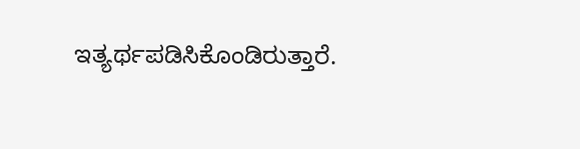ಇತ್ಯರ್ಥಪಡಿಸಿಕೊಂಡಿರುತ್ತಾರೆ.